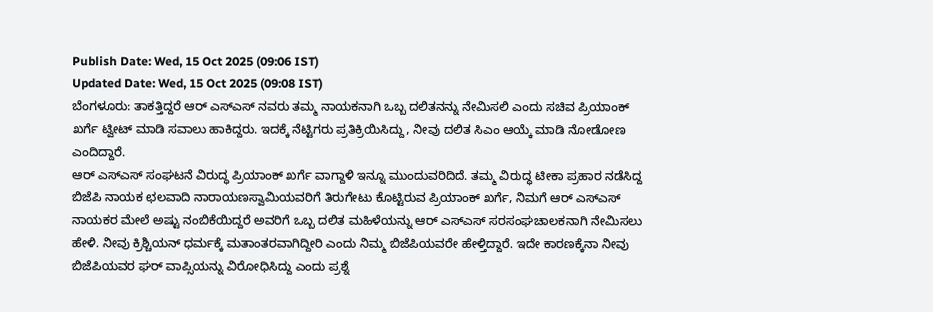Publish Date: Wed, 15 Oct 2025 (09:06 IST)
Updated Date: Wed, 15 Oct 2025 (09:08 IST)
ಬೆಂಗಳೂರು: ತಾಕತ್ತಿದ್ದರೆ ಆರ್ ಎಸ್ಎಸ್ ನವರು ತಮ್ಮ ನಾಯಕನಾಗಿ ಒಬ್ಬ ದಲಿತನನ್ನು ನೇಮಿಸಲಿ ಎಂದು ಸಚಿವ ಪ್ರಿಯಾಂಕ್ ಖರ್ಗೆ ಟ್ವೀಟ್ ಮಾಡಿ ಸವಾಲು ಹಾಕಿದ್ದರು. ಇದಕ್ಕೆ ನೆಟ್ಟಿಗರು ಪ್ರತಿಕ್ರಿಯಿಸಿದ್ದು, ನೀವು ದಲಿತ ಸಿಎಂ ಆಯ್ಕೆ ಮಾಡಿ ನೋಡೋಣ ಎಂದಿದ್ದಾರೆ.
ಆರ್ ಎಸ್ಎಸ್ ಸಂಘಟನೆ ವಿರುದ್ಧ ಪ್ರಿಯಾಂಕ್ ಖರ್ಗೆ ವಾಗ್ದಾಳಿ ಇನ್ನೂ ಮುಂದುವರಿದಿದೆ. ತಮ್ಮ ವಿರುದ್ಧ ಟೀಕಾ ಪ್ರಹಾರ ನಡೆಸಿದ್ದ ಬಿಜೆಪಿ ನಾಯಕ ಛಲವಾದಿ ನಾರಾಯಣಸ್ವಾಮಿಯವರಿಗೆ ತಿರುಗೇಟು ಕೊಟ್ಟಿರುವ ಪ್ರಿಯಾಂಕ್ ಖರ್ಗೆ, ನಿಮಗೆ ಆರ್ ಎಸ್ಎಸ್ ನಾಯಕರ ಮೇಲೆ ಅಷ್ಟು ನಂಬಿಕೆಯಿದ್ದರೆ ಅವರಿಗೆ ಒಬ್ಬ ದಲಿತ ಮಹಿಳೆಯನ್ನು ಆರ್ ಎಸ್ಎಸ್ ಸರಸಂಘಚಾಲಕನಾಗಿ ನೇಮಿಸಲು ಹೇಳಿ. ನೀವು ಕ್ರಿಶ್ಚಿಯನ್ ಧರ್ಮಕ್ಕೆ ಮತಾಂತರವಾಗಿದ್ದೀರಿ ಎಂದು ನಿಮ್ಮ ಬಿಜೆಪಿಯವರೇ ಹೇಳ್ತಿದ್ದಾರೆ. ಇದೇ ಕಾರಣಕ್ಕೆನಾ ನೀವು ಬಿಜೆಪಿಯವರ ಘರ್ ವಾಪ್ಸಿಯನ್ನು ವಿರೋಧಿಸಿದ್ದು ಎಂದು ಪ್ರಶ್ನೆ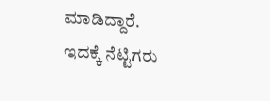ಮಾಡಿದ್ದಾರೆ.
ಇದಕ್ಕೆ ನೆಟ್ಟಿಗರು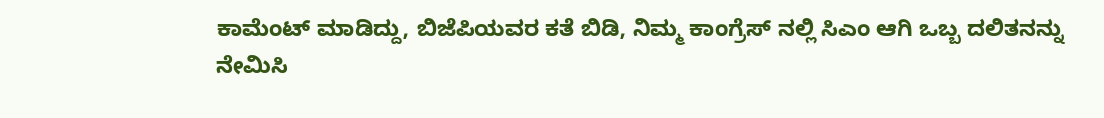ಕಾಮೆಂಟ್ ಮಾಡಿದ್ದು, ಬಿಜೆಪಿಯವರ ಕತೆ ಬಿಡಿ, ನಿಮ್ಮ ಕಾಂಗ್ರೆಸ್ ನಲ್ಲಿ ಸಿಎಂ ಆಗಿ ಒಬ್ಬ ದಲಿತನನ್ನು ನೇಮಿಸಿ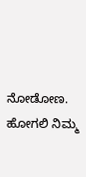ನೋಡೋಣ. ಹೋಗಲಿ ನಿಮ್ಮ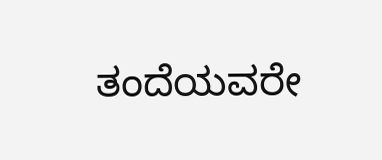ತಂದೆಯವರೇ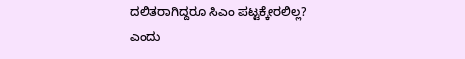ದಲಿತರಾಗಿದ್ದರೂ ಸಿಎಂ ಪಟ್ಟಕ್ಕೇರಲಿಲ್ಲ? ಎಂದು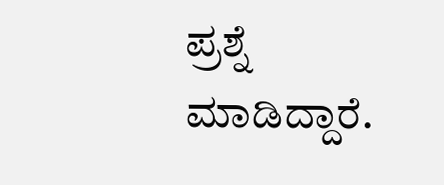ಪ್ರಶ್ನೆ ಮಾಡಿದ್ದಾರೆ.